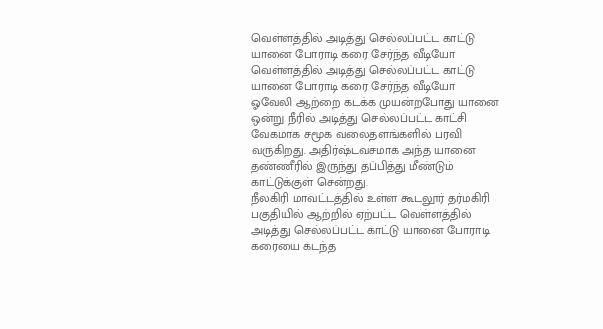வெள்ளத்தில் அடித்து செல்லப்பட்ட காட்டு யானை போராடி கரை சேர்ந்த வீடியோ
வெள்ளத்தில் அடித்து செல்லப்பட்ட காட்டு யானை போராடி கரை சேர்ந்த வீடியோ
ஓவேலி ஆற்றை கடக்க முயன்றபோது யானை ஒன்று நீரில் அடித்து செல்லப்பட்ட காட்சி வேகமாக சமூக வலைதளங்களில் பரவி வருகிறது. அதிர்ஷ்டவசமாக அந்த யானை தண்ணீரில் இருந்து தப்பித்து மீண்டும் காட்டுக்குள் சென்றது.
நீலகிரி மாவட்டத்தில் உள்ள கூடலூர் தர்மகிரி பகுதியில் ஆற்றில் ஏற்பட்ட வெள்ளத்தில் அடித்து செல்லப்பட்ட காட்டு யானை போராடி கரையை கடந்த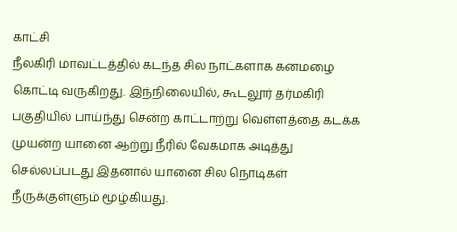காட்சி
நீலகிரி மாவட்டத்தில் கடந்த சில நாட்களாக கனமழை கொட்டி வருகிறது. இந்நிலையில், கூடலூர் தர்மகிரி பகுதியில் பாய்ந்து சென்ற காட்டாற்று வெள்ளத்தை கடக்க முயன்ற யானை ஆற்று நீரில் வேகமாக அடித்து செல்லப்படது இதனால் யானை சில நொடிகள் நீருக்குள்ளும் மூழ்கியது.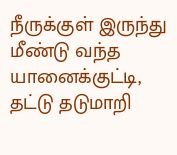நீருக்குள் இருந்து மீண்டு வந்த யானைக்குட்டி, தட்டு தடுமாறி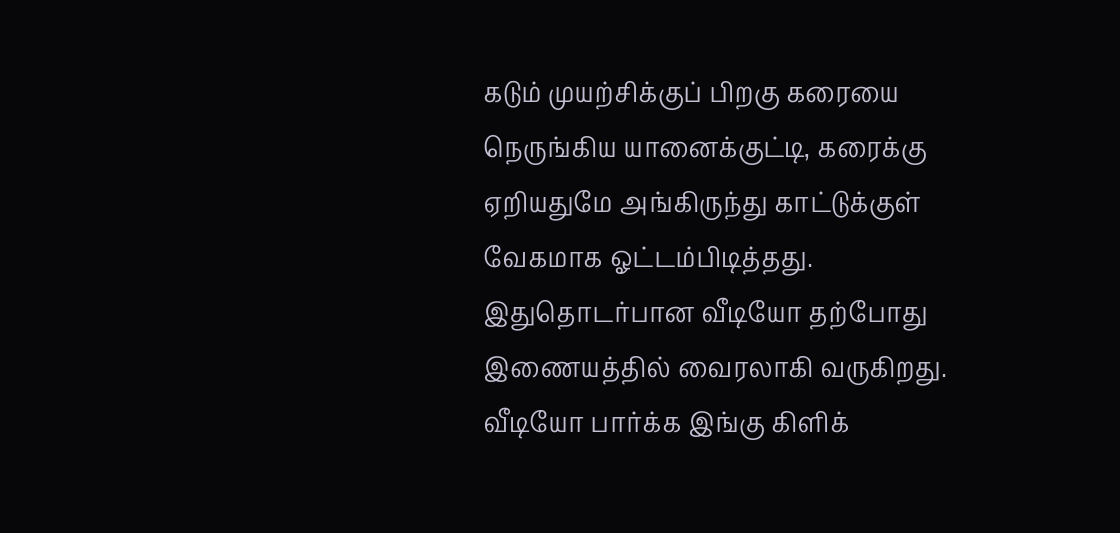கடும் முயற்சிக்குப் பிறகு கரையை நெருங்கிய யானைக்குட்டி, கரைக்கு ஏறியதுமே அங்கிருந்து காட்டுக்குள் வேகமாக ஓட்டம்பிடித்தது.
இதுதொடர்பான வீடியோ தற்போது இணையத்தில் வைரலாகி வருகிறது.
வீடியோ பார்க்க இங்கு கிளிக்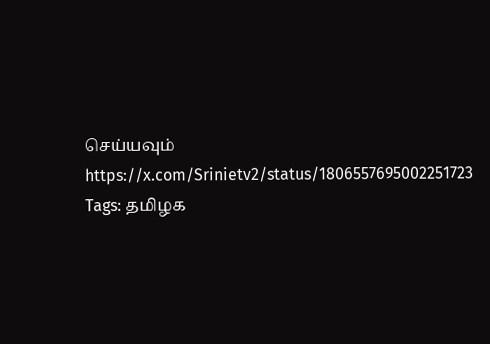செய்யவும்
https://x.com/Srinietv2/status/1806557695002251723
Tags: தமிழக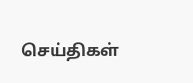செய்திகள்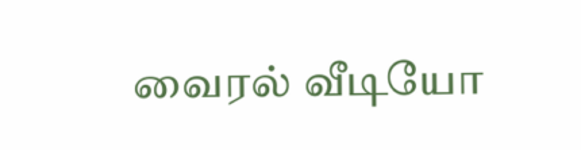வைரல் வீடியோ